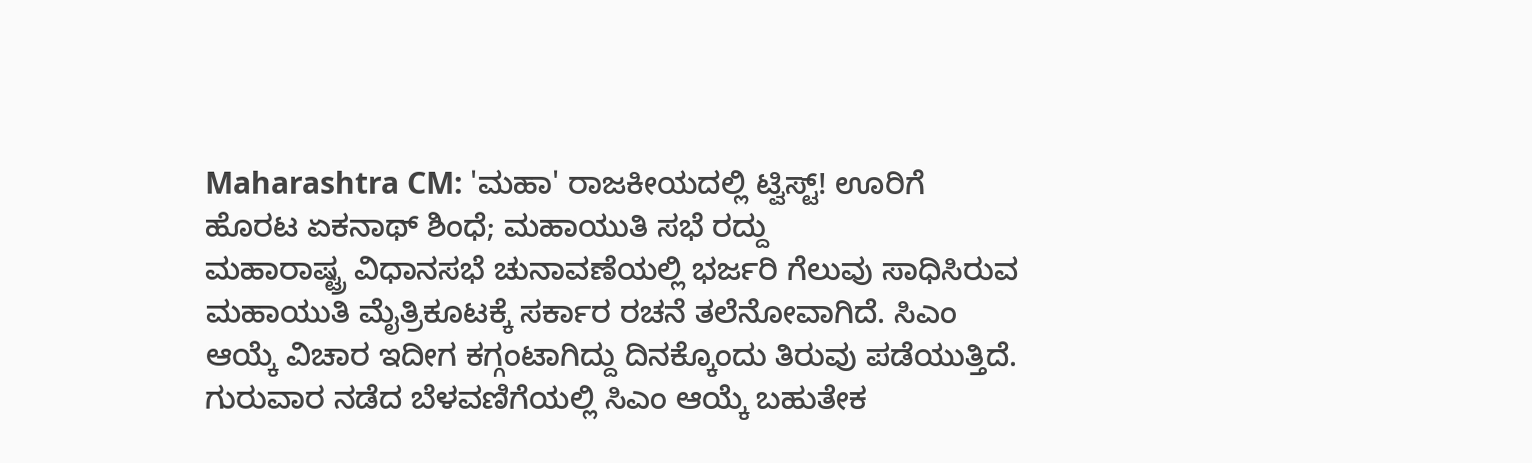Maharashtra CM: 'ಮಹಾ' ರಾಜಕೀಯದಲ್ಲಿ ಟ್ವಿಸ್ಟ್! ಊರಿಗೆ ಹೊರಟ ಏಕನಾಥ್ ಶಿಂಧೆ; ಮಹಾಯುತಿ ಸಭೆ ರದ್ದು
ಮಹಾರಾಷ್ಟ್ರ ವಿಧಾನಸಭೆ ಚುನಾವಣೆಯಲ್ಲಿ ಭರ್ಜರಿ ಗೆಲುವು ಸಾಧಿಸಿರುವ ಮಹಾಯುತಿ ಮೈತ್ರಿಕೂಟಕ್ಕೆ ಸರ್ಕಾರ ರಚನೆ ತಲೆನೋವಾಗಿದೆ. ಸಿಎಂ ಆಯ್ಕೆ ವಿಚಾರ ಇದೀಗ ಕಗ್ಗಂಟಾಗಿದ್ದು ದಿನಕ್ಕೊಂದು ತಿರುವು ಪಡೆಯುತ್ತಿದೆ. ಗುರುವಾರ ನಡೆದ ಬೆಳವಣಿಗೆಯಲ್ಲಿ ಸಿಎಂ ಆಯ್ಕೆ ಬಹುತೇಕ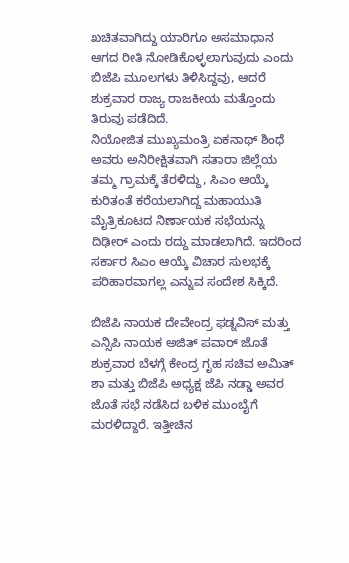ಖಚಿತವಾಗಿದ್ದು ಯಾರಿಗೂ ಅಸಮಾಧಾನ ಆಗದ ರೀತಿ ನೋಡಿಕೊಳ್ಳಲಾಗುವುದು ಎಂದು ಬಿಜೆಪಿ ಮೂಲಗಳು ತಿಳಿಸಿದ್ದವು, ಆದರೆ ಶುಕ್ರವಾರ ರಾಜ್ಯ ರಾಜಕೀಯ ಮತ್ತೊಂದು ತಿರುವು ಪಡೆದಿದೆ.
ನಿಯೋಜಿತ ಮುಖ್ಯಮಂತ್ರಿ ಏಕನಾಥ್ ಶಿಂಧೆ ಅವರು ಅನಿರೀಕ್ಷಿತವಾಗಿ ಸತಾರಾ ಜಿಲ್ಲೆಯ ತಮ್ಮ ಗ್ರಾಮಕ್ಕೆ ತೆರಳಿದ್ದು, ಸಿಎಂ ಆಯ್ಕೆ ಕುರಿತಂತೆ ಕರೆಯಲಾಗಿದ್ದ ಮಹಾಯುತಿ ಮೈತ್ರಿಕೂಟದ ನಿರ್ಣಾಯಕ ಸಭೆಯನ್ನು ದಿಢೀರ್ ಎಂದು ರದ್ದು ಮಾಡಲಾಗಿದೆ. ಇದರಿಂದ ಸರ್ಕಾರ ಸಿಎಂ ಆಯ್ಕೆ ವಿಚಾರ ಸುಲಭಕ್ಕೆ ಪರಿಹಾರವಾಗಲ್ಲ ಎನ್ನುವ ಸಂದೇಶ ಸಿಕ್ಕಿದೆ.

ಬಿಜೆಪಿ ನಾಯಕ ದೇವೇಂದ್ರ ಫಡ್ನವಿಸ್ ಮತ್ತು ಎನ್ಸಿಪಿ ನಾಯಕ ಅಜಿತ್ ಪವಾರ್ ಜೊತೆ ಶುಕ್ರವಾರ ಬೆಳಗ್ಗೆ ಕೇಂದ್ರ ಗೃಹ ಸಚಿವ ಅಮಿತ್ ಶಾ ಮತ್ತು ಬಿಜೆಪಿ ಅಧ್ಯಕ್ಷ ಜೆಪಿ ನಡ್ಡಾ ಅವರ ಜೊತೆ ಸಭೆ ನಡೆಸಿದ ಬಳಿಕ ಮುಂಬೈಗೆ ಮರಳಿದ್ದಾರೆ. ಇತ್ತೀಚಿನ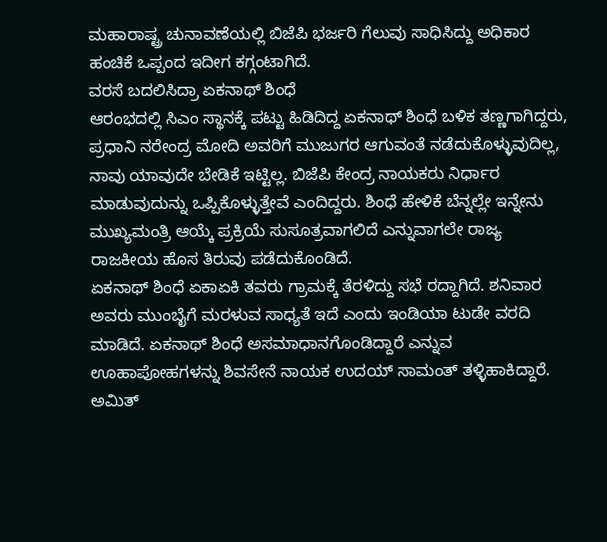ಮಹಾರಾಷ್ಟ್ರ ಚುನಾವಣೆಯಲ್ಲಿ ಬಿಜೆಪಿ ಭರ್ಜರಿ ಗೆಲುವು ಸಾಧಿಸಿದ್ದು ಅಧಿಕಾರ ಹಂಚಿಕೆ ಒಪ್ಪಂದ ಇದೀಗ ಕಗ್ಗಂಟಾಗಿದೆ.
ವರಸೆ ಬದಲಿಸಿದ್ರಾ ಏಕನಾಥ್ ಶಿಂಧೆ
ಆರಂಭದಲ್ಲಿ ಸಿಎಂ ಸ್ಥಾನಕ್ಕೆ ಪಟ್ಟು ಹಿಡಿದಿದ್ದ ಏಕನಾಥ್ ಶಿಂಧೆ ಬಳಿಕ ತಣ್ಣಗಾಗಿದ್ದರು, ಪ್ರಧಾನಿ ನರೇಂದ್ರ ಮೋದಿ ಅವರಿಗೆ ಮುಜುಗರ ಆಗುವಂತೆ ನಡೆದುಕೊಳ್ಳುವುದಿಲ್ಲ, ನಾವು ಯಾವುದೇ ಬೇಡಿಕೆ ಇಟ್ಟಿಲ್ಲ. ಬಿಜೆಪಿ ಕೇಂದ್ರ ನಾಯಕರು ನಿರ್ಧಾರ ಮಾಡುವುದುನ್ನು ಒಪ್ಪಿಕೊಳ್ಳುತ್ತೇವೆ ಎಂದಿದ್ದರು. ಶಿಂಧೆ ಹೇಳಿಕೆ ಬೆನ್ನಲ್ಲೇ ಇನ್ನೇನು ಮುಖ್ಯಮಂತ್ರಿ ಆಯ್ಕೆ ಪ್ರಕ್ರಿಯೆ ಸುಸೂತ್ರವಾಗಲಿದೆ ಎನ್ನುವಾಗಲೇ ರಾಜ್ಯ ರಾಜಕೀಯ ಹೊಸ ತಿರುವು ಪಡೆದುಕೊಂಡಿದೆ.
ಏಕನಾಥ್ ಶಿಂಧೆ ಏಕಾಏಕಿ ತವರು ಗ್ರಾಮಕ್ಕೆ ತೆರಳಿದ್ದು ಸಭೆ ರದ್ದಾಗಿದೆ. ಶನಿವಾರ ಅವರು ಮುಂಬೈಗೆ ಮರಳುವ ಸಾಧ್ಯತೆ ಇದೆ ಎಂದು ಇಂಡಿಯಾ ಟುಡೇ ವರದಿ ಮಾಡಿದೆ. ಏಕನಾಥ್ ಶಿಂಧೆ ಅಸಮಾಧಾನಗೊಂಡಿದ್ದಾರೆ ಎನ್ನುವ ಊಹಾಪೋಹಗಳನ್ನು ಶಿವಸೇನೆ ನಾಯಕ ಉದಯ್ ಸಾಮಂತ್ ತಳ್ಳಿಹಾಕಿದ್ದಾರೆ.
ಅಮಿತ್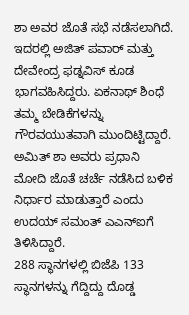ಶಾ ಅವರ ಜೊತೆ ಸಭೆ ನಡೆಸಲಾಗಿದೆ. ಇದರಲ್ಲಿ ಅಜಿತ್ ಪವಾರ್ ಮತ್ತು ದೇವೇಂದ್ರ ಫಡ್ನವಿಸ್ ಕೂಡ ಭಾಗವಹಿಸಿದ್ದರು. ಏಕನಾಥ್ ಶಿಂಧೆ ತಮ್ಮ ಬೇಡಿಕೆಗಳನ್ನು ಗೌರವಯುತವಾಗಿ ಮುಂದಿಟ್ಟಿದ್ದಾರೆ. ಅಮಿತ್ ಶಾ ಅವರು ಪ್ರಧಾನಿ ಮೋದಿ ಜೊತೆ ಚರ್ಚೆ ನಡೆಸಿದ ಬಳಿಕ ನಿರ್ಧಾರ ಮಾಡುತ್ತಾರೆ ಎಂದು ಉದಯ್ ಸಮಂತ್ ಎಎನ್ಐಗೆ ತಿಳಿಸಿದ್ದಾರೆ.
288 ಸ್ಥಾನಗಳಲ್ಲಿ ಬಿಜೆಪಿ 133 ಸ್ಥಾನಗಳನ್ನು ಗೆದ್ದಿದ್ದು ದೊಡ್ಡ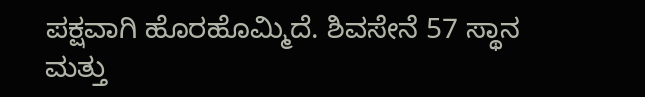ಪಕ್ಷವಾಗಿ ಹೊರಹೊಮ್ಮಿದೆ. ಶಿವಸೇನೆ 57 ಸ್ಥಾನ ಮತ್ತು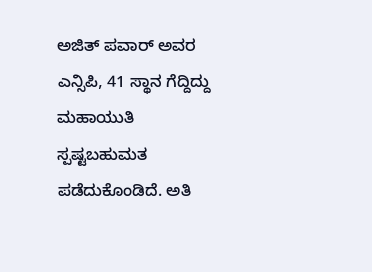ಅಜಿತ್ ಪವಾರ್ ಅವರ ಎನ್ಸಿಪಿ, 41 ಸ್ಥಾನ ಗೆದ್ದಿದ್ದು ಮಹಾಯುತಿ ಸ್ಪಷ್ಟಬಹುಮತ ಪಡೆದುಕೊಂಡಿದೆ. ಅತಿ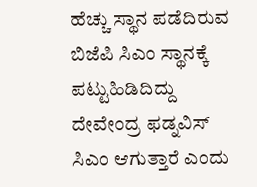ಹೆಚ್ಚು ಸ್ಥಾನ ಪಡೆದಿರುವ ಬಿಜೆಪಿ ಸಿಎಂ ಸ್ಥಾನಕ್ಕೆ ಪಟ್ಟುಹಿಡಿದಿದ್ದು ದೇವೇಂದ್ರ ಫಡ್ನವಿಸ್ ಸಿಎಂ ಆಗುತ್ತಾರೆ ಎಂದು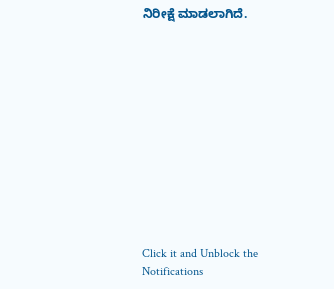ನಿರೀಕ್ಷೆ ಮಾಡಲಾಗಿದೆ.












Click it and Unblock the Notifications